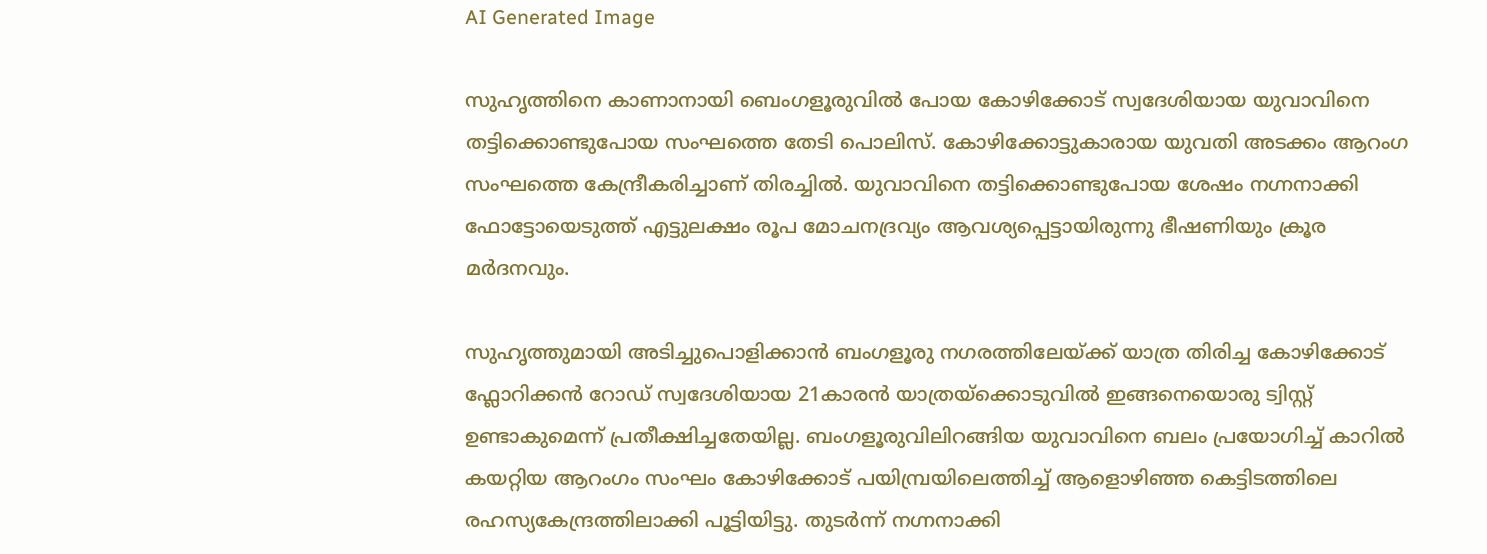AI Generated Image

സുഹൃത്തിനെ കാണാനായി ബെംഗളൂരുവില്‍ പോയ കോഴിക്കോട് സ്വദേശിയായ യുവാവിനെ തട്ടിക്കൊണ്ടുപോയ സംഘത്തെ തേടി പൊലിസ്. കോഴിക്കോട്ടുകാരായ യുവതി അടക്കം ആറംഗ സംഘത്തെ കേന്ദ്രീകരിച്ചാണ് തിരച്ചില്‍. യുവാവിനെ തട്ടിക്കൊണ്ടുപോയ ശേഷം നഗ്നനാക്കി ഫോട്ടോയെടുത്ത് എട്ടുലക്ഷം രൂപ മോചനദ്രവ്യം ആവശ്യപ്പെട്ടായിരുന്നു ഭീഷണിയും ക്രൂര മര്‍ദനവും.

സുഹൃത്തുമായി അടിച്ചുപൊളിക്കാന്‍ ബംഗളൂരു നഗരത്തിലേയ്ക്ക് യാത്ര തിരിച്ച കോഴിക്കോട് ഫ്ലോറിക്കന്‍ റോഡ് സ്വദേശിയായ 21കാരന്‍ യാത്രയ്ക്കൊടുവില്‍ ഇങ്ങനെയൊരു ട്വിസ്റ്റ് ഉണ്ടാകുമെന്ന് പ്രതീക്ഷിച്ചതേയില്ല. ബംഗളൂരുവിലിറങ്ങിയ യുവാവിനെ ബലം പ്രയോഗിച്ച് കാറില്‍ കയറ്റിയ ആറംഗം സംഘം കോഴിക്കോട് പയിമ്പ്രയിലെത്തിച്ച് ആളൊഴിഞ്ഞ കെട്ടിടത്തിലെ രഹസ്യകേന്ദ്രത്തിലാക്കി പൂട്ടിയിട്ടു. തുടര്‍ന്ന് നഗ്നനാക്കി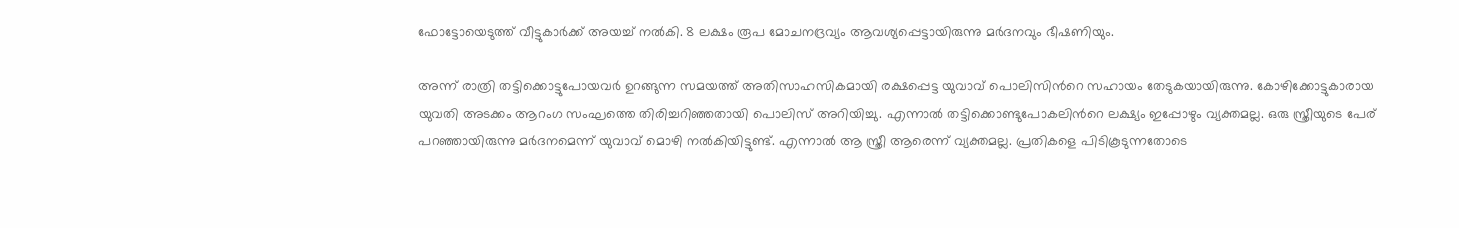ഫോട്ടോയെടുത്ത് വീട്ടുകാര്‍ക്ക് അയച്ച് നല്‍കി. 8 ലക്ഷം രൂപ മോചനദ്രവ്യം ആവശ്യപ്പെട്ടായിരുന്നു മര്‍ദനവും ഭീഷണിയും.

അന്ന് രാത്രി തട്ടിക്കൊട്ടുപോയവര്‍ ഉറങ്ങുന്ന സമയത്ത് അതിസാഹസികമായി രക്ഷപ്പെട്ട യുവാവ് പൊലിസിന്‍റെ സഹായം തേടുകയായിരുന്നു. കോഴിക്കോട്ടുകാരായ യുവതി അടക്കം ആറംഗ സംഘത്തെ തിരിച്ചറിഞ്ഞതായി പൊലിസ് അറിയിച്ചു. എന്നാല്‍ തട്ടിക്കൊണ്ടുപോകലിന്‍റെ ലക്ഷ്യം ഇപ്പോഴും വ്യക്തമല്ല. ഒരു സ്ത്രീയുടെ പേര് പറഞ്ഞായിരുന്നു മര്‍ദനമെന്ന് യുവാവ് മൊഴി നല്‍കിയിട്ടുണ്ട്. എന്നാല്‍ ആ സ്ത്രീ ആരെന്ന് വ്യക്തമല്ല. പ്രതികളെ പിടികൂടുന്നതോടെ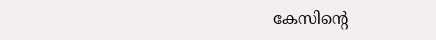കേസിന്‍റെ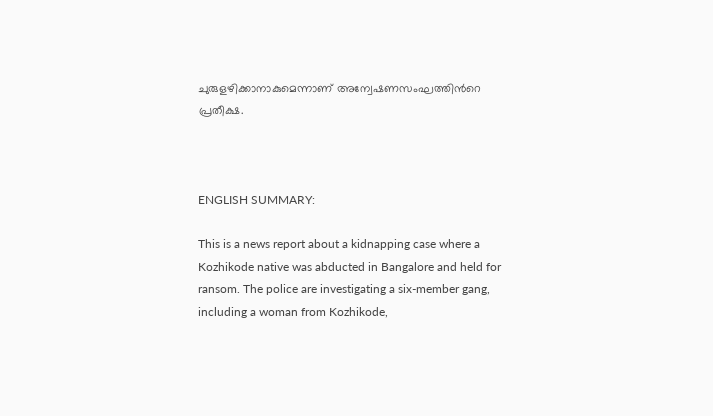ചുരുളഴിക്കാനാകുമെന്നാണ് അന്വേഷണസംഘത്തിന്‍റെ പ്രതീക്ഷ.



ENGLISH SUMMARY:

This is a news report about a kidnapping case where a Kozhikode native was abducted in Bangalore and held for ransom. The police are investigating a six-member gang, including a woman from Kozhikode,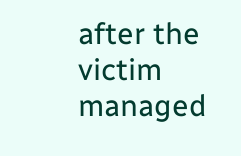after the victim managed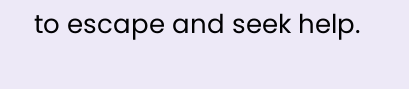to escape and seek help.